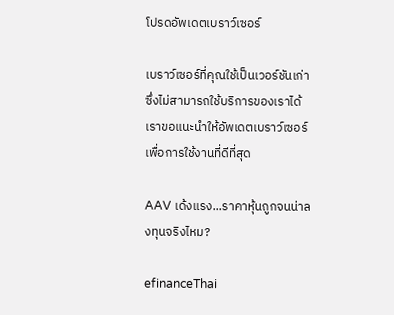โปรดอัพเดตเบราว์เซอร์

เบราว์เซอร์ที่คุณใช้เป็นเวอร์ชันเก่าซึ่งไม่สามารถใช้บริการของเราได้ เราขอแนะนำให้อัพเดตเบราว์เซอร์เพื่อการใช้งานที่ดีที่สุด

AAV เด้งแรง...ราคาหุ้นถูกจนน่าลงทุนจริงไหม?

efinanceThai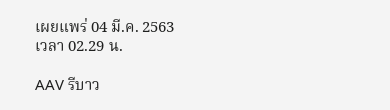เผยแพร่ 04 มี.ค. 2563 เวลา 02.29 น.

AAV รีบาว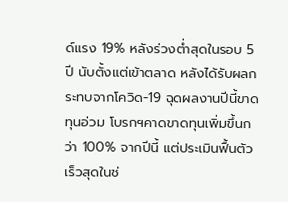ด์แรง 19% หลังร่วงต่ำสุดในรอบ 5 ปี นับตั้งแต่เข้าตลาด หลังได้รับผลกระทบจากโควิด-19 ฉุดผลงานปีนี้ขาดทุนอ่วม โบรกฯคาดขาดทุนเพิ่มขึ้นกว่า 100% จากปีนี้ แต่ประเมินฟื้นตัวเร็วสุดในช่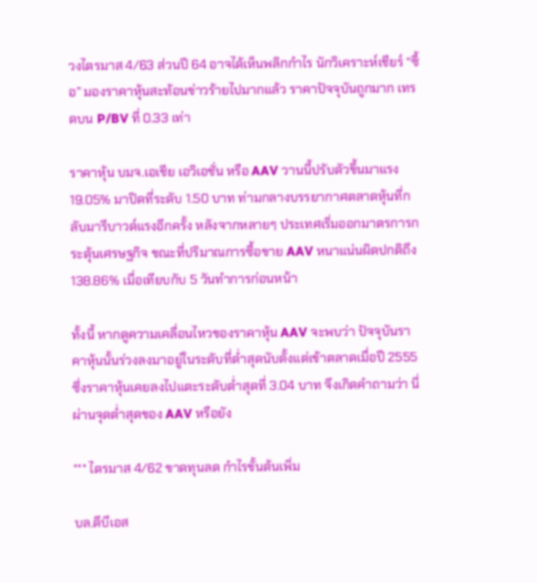วงไตรมาส 4/63 ส่วนปี 64 อาจได้เห็นพลิกกำไร นักวิเคราะห์เชียร์ “ซื้อ” มองราคาหุ้นสะท้อนข่าวร้ายไปมากแล้ว ราคาปัจจุบันถูกมาก เทรดบน P/BV ที่ 0.33 เท่า

ราคาหุ้น บมจ.เอเชีย เอวิเอชั่น หรือ AAV วานนี้ปรับตัวขึ้นมาแรง 19.05% มาปิดที่ระดับ 1.50 บาท ท่ามกลางบรรยากาศตลาดหุ้นที่กลับมารีบาวด์แรงอีกครั้ง หลังจากหลายๆ ประเทศเริ่มออกมาตรการกระตุ้นเศรษฐกิจ ขณะที่ปริมาณการซื้อขาย AAV หนาแน่นผิดปกติถึง 138.86% เมื่อเทียบกับ 5 วันทำการก่อนหน้า

ทั้งนี้ หากดูความเคลื่อนไหวของราคาหุ้น AAV จะพบว่า ปัจจุบันราคาหุ้นนั้นร่วงลงมาอยู่ในระดับที่ต่ำสุดนับตั้งแต่เข้าตลาดเมื่อปี 2555 ซึ่งราคาหุ้นเคยลงไปแตะระดับต่ำสุดที่ 3.04 บาท จึงเกิดคำถามว่า นี่ผ่านจุดต่ำสุดของ AAV หรือยัง

*** ไตรมาส 4/62 ขาดทุนลด กำไรขั้นต้นเพิ่ม

บล.ดีบีเอส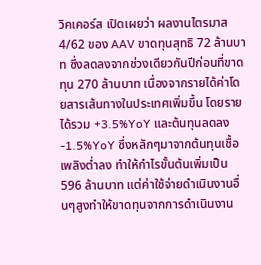วิคเคอร์ส เปิดเผยว่า ผลงานไตรมาส 4/62 ของ AAV ขาดทุนสุทธิ 72 ล้านบาท ซึ่งลดลงจากช่วงเดียวกันปีก่อนที่ขาดทุน 270 ล้านบาท เนื่องจากรายได้ค่าโดยสารเส้นทางในประเทศเพิ่มขึ้น โดยรายได้รวม +3.5%YoY และต้นทุนลดลง -1.5%YoY ซึ่งหลักๆมาจากต้นทุนเชื้อเพลิงต่ำลง ทำให้กำไรขั้นต้นเพิ่มเป็น 596 ล้านบาท แต่ค่าใช้จ่ายดำเนินงานอื่นๆสูงทำให้ขาดทุนจากการดำเนินงาน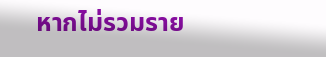หากไม่รวมราย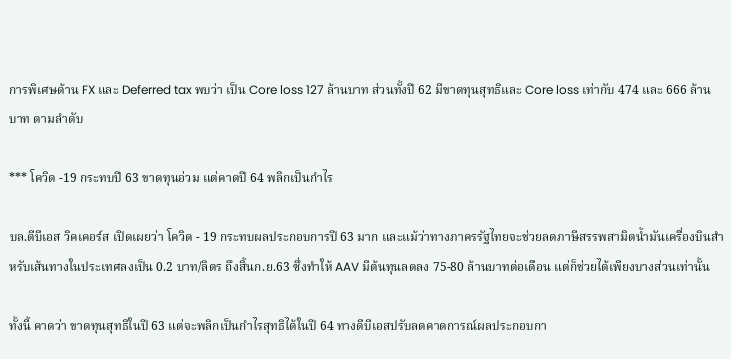การพิเศษด้าน FX และ Deferred tax พบว่า เป็น Core loss 127 ล้านบาท ส่วนทั้งปี 62 มีขาดทุนสุทธิและ Core loss เท่ากับ 474 และ 666 ล้านบาท ตามลำดับ

*** โควิด -19 กระทบปี 63 ขาดทุนอ่วม แต่คาดปี 64 พลิกเป็นกำไร

บล.ดีบีเอส วิคเคอร์ส เปิดเผยว่า โควิด - 19 กระทบผลประกอบการปี 63 มาก และแม้ว่าทางภาครรัฐไทยจะช่วยลดภาษีสรรพสามิตน้ำมันเครื่องบินสำหรับเส้นทางในประเทศลงเป็น 0.2 บาท/ลิตร ถึงสิ้นก.ย.63 ซึ่งทำให้ AAV มีต้นทุนลดลง 75-80 ล้านบาทต่อเดือน แต่ก็ช่วยได้เพียงบางส่วนเท่านั้น

ทั้งนี้ คาดว่า ขาดทุนสุทธิในปี 63 แต่จะพลิกเป็นกำไรสุทธิได้ในปี 64 ทางดีบีเอสปรับลดคาดการณ์ผลประกอบกา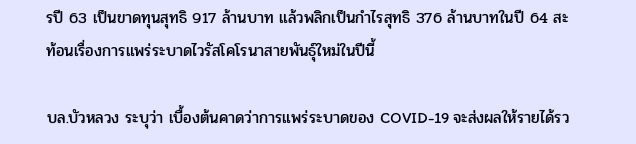รปี 63 เป็นขาดทุนสุทธิ 917 ล้านบาท แล้วพลิกเป็นกำไรสุทธิ 376 ล้านบาทในปี 64 สะท้อนเรื่องการแพร่ระบาดไวรัสโคโรนาสายพันธุ์ใหม่ในปีนี้

บล.บัวหลวง ระบุว่า เบื้องต้นคาดว่าการแพร่ระบาดของ COVID-19 จะส่งผลให้รายได้รว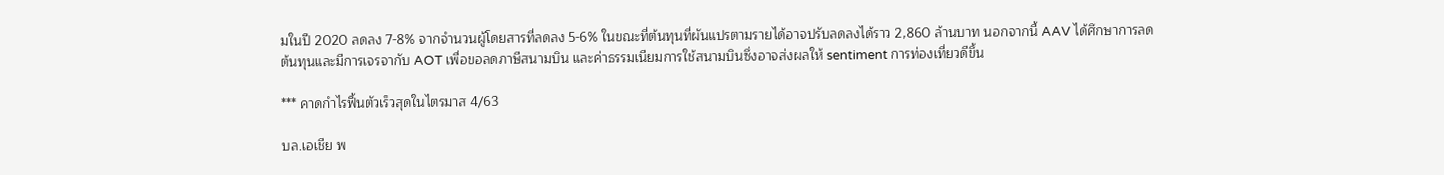มในปี 2020 ลดลง 7-8% จากจำนวนผู้โดยสารที่ลดลง 5-6% ในขณะที่ต้นทุนที่ผันแปรตามรายได้อาจปรับลดลงได้ราว 2,860 ล้านบาท นอกจากนี้ AAV ได้ศึกษาการลดต้นทุนและมีการเจรจากับ AOT เพื่อขอลดภาษีสนามบิน และค่าธรรมเนียมการใช้สนามบินซึ่งอาจส่งผลให้ sentiment การท่องเที่ยวดีขึ้น

*** คาดกำไรฟื้นตัวเร็วสุดในไตรมาส 4/63

บล.เอเชีย พ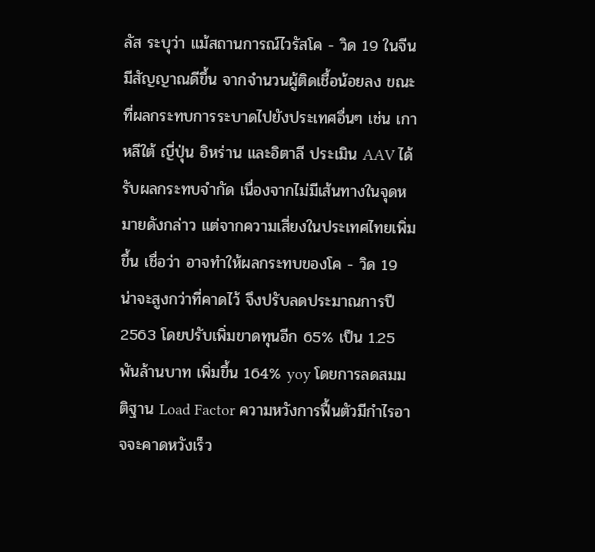ลัส ระบุว่า แม้สถานการณ์ไวรัสโค - วิด 19 ในจีนมีสัญญาณดีขึ้น จากจำนวนผู้ติดเชื้อน้อยลง ขณะที่ผลกระทบการระบาดไปยังประเทศอื่นๆ เช่น เกาหลีใต้ ญี่ปุ่น อิหร่าน และอิตาลี ประเมิน AAV ได้รับผลกระทบจำกัด เนื่องจากไม่มีเส้นทางในจุดหมายดังกล่าว แต่จากความเสี่ยงในประเทศไทยเพิ่มขึ้น เชื่อว่า อาจทำให้ผลกระทบของโค - วิด 19 น่าจะสูงกว่าที่คาดไว้ จึงปรับลดประมาณการปี 2563 โดยปรับเพิ่มขาดทุนอีก 65% เป็น 1.25 พันล้านบาท เพิ่มขึ้น 164% yoy โดยการลดสมมติฐาน Load Factor ความหวังการฟื้นตัวมีกำไรอาจจะคาดหวังเร็ว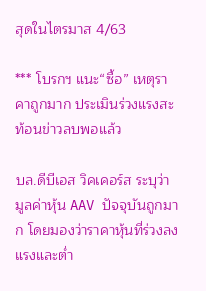สุดในไตรมาส 4/63

*** โบรกฯ แนะ“ซื้อ” เหตุราคาถูกมาก ประเมินร่วงแรงสะท้อนข่าวลบพอแล้ว

บล.ดีบีเอส วิคเคอร์ส ระบุว่า มูลค่าหุ้น AAV ปัจจุบันถูกมาก โดยมองว่าราคาหุ้นที่ร่วงลงแรงและต่ำ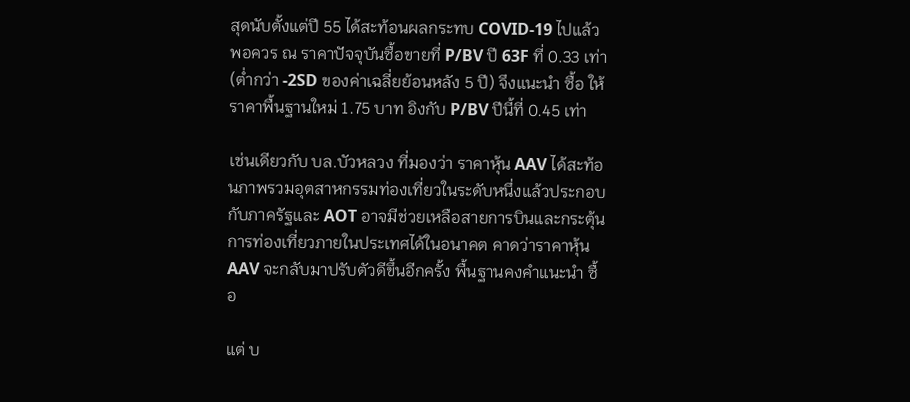สุดนับตั้งแต่ปี 55 ได้สะท้อนผลกระทบ COVID-19 ไปแล้วพอควร ณ ราคาปัจจุบันซื้อขายที่ P/BV ปี 63F ที่ 0.33 เท่า (ต่ำกว่า -2SD ของค่าเฉลี่ยย้อนหลัง 5 ปี) จึงแนะนำ ซื้อ ให้ราคาพื้นฐานใหม่ 1.75 บาท อิงกับ P/BV ปีนี้ที่ 0.45 เท่า

เช่นเดียวกับ บล.บัวหลวง ที่มองว่า ราคาหุ้น AAV ได้สะท้อนภาพรวมอุตสาหกรรมท่องเที่ยวในระดับหนึ่งแล้วประกอบกับภาครัฐและ AOT อาจมีช่วยเหลือสายการบินและกระตุ้นการท่องเที่ยวภายในประเทศได้ในอนาคต คาดว่าราคาหุ้น AAV จะกลับมาปรับตัวดีขึ้นอีกครั้ง พื้นฐานคงคำแนะนำ ซื้อ

แต่ บ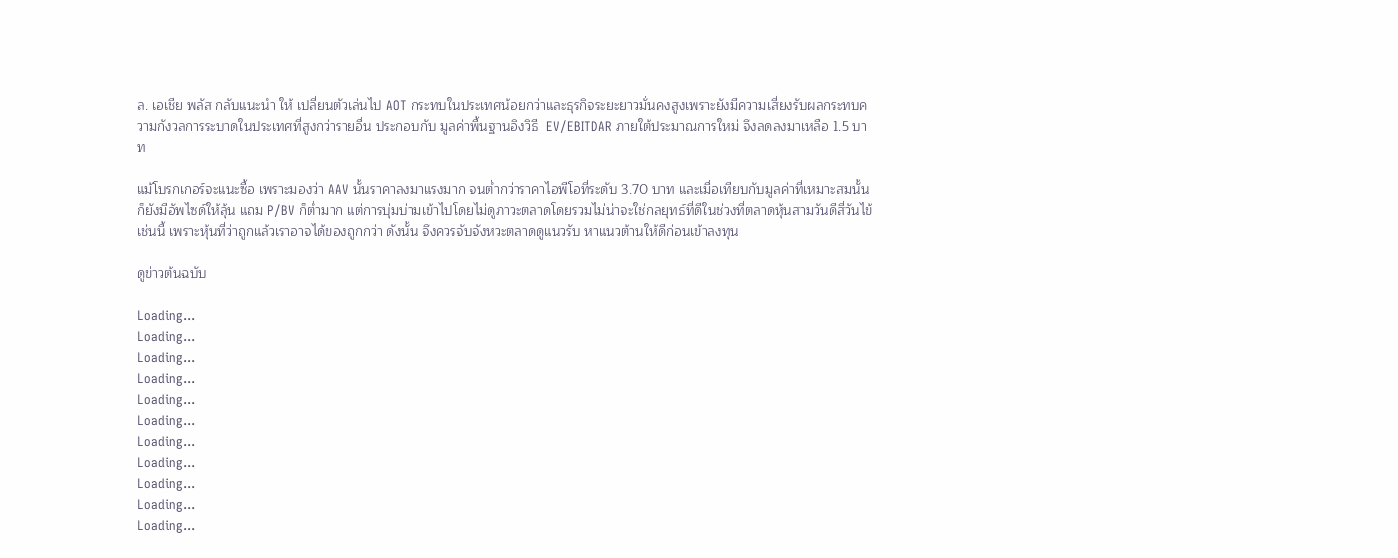ล. เอเชีย พลัส กลับแนะนำ ให้ เปลี่ยนตัวเล่นไป AOT กระทบในประเทศน้อยกว่าและธุรกิจระยะยาวมั่นคงสูงเพราะยังมีความเสี่ยงรับผลกระทบความกังวลการระบาดในประเทศที่สูงกว่ารายอื่น ประกอบกับ มูลค่าพื้นฐานอิงวิธี  EV/EBITDAR ภายใต้ประมาณการใหม่ จึงลดลงมาเหลือ 1.5 บาท

แม้โบรกเกอร์จะแนะซื้อ เพราะมองว่า AAV นั้นราคาลงมาแรงมาก จนต่ำกว่าราคาไอพีโอที่ระดับ 3.70 บาท และเมื่อเทียบกับมูลค่าที่เหมาะสมนั้นก็ยังมีอัพไซด์ให้ลุ้น แถม P/BV ก็ต่ำมาก แต่การบุ่มบ่ามเข้าไปโดยไม่ดูภาวะตลาดโดยรวมไม่น่าจะใช่กลยุทธ์ที่ดีในช่วงที่ตลาดหุ้นสามวันดีสี่วันไข้เช่นนี้ เพราะหุ้นที่ว่าถูกแล้วเราอาจได้ของถูกกว่า ดังนั้น จึงควรจับจังหวะตลาดดูแนวรับ หาแนวต้านให้ดีก่อนเข้าลงทุน

ดูข่าวต้นฉบับ

Loading...
Loading...
Loading...
Loading...
Loading...
Loading...
Loading...
Loading...
Loading...
Loading...
Loading...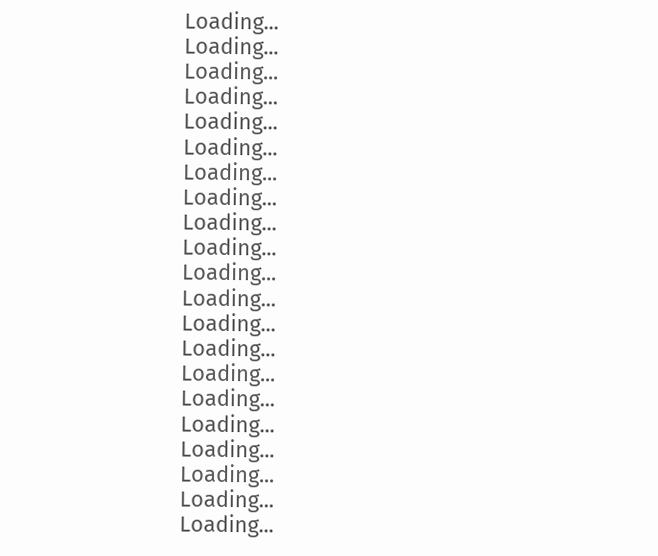Loading...
Loading...
Loading...
Loading...
Loading...
Loading...
Loading...
Loading...
Loading...
Loading...
Loading...
Loading...
Loading...
Loading...
Loading...
Loading...
Loading...
Loading...
Loading...
Loading...
Loading...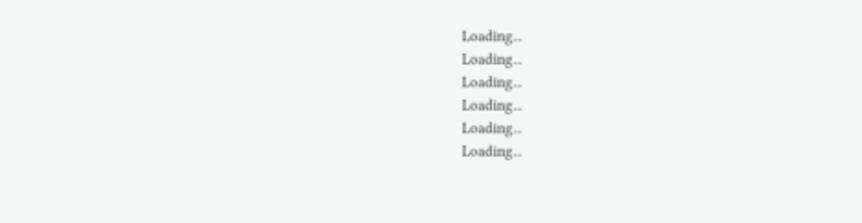Loading...
Loading...
Loading...
Loading...
Loading...
Loading...